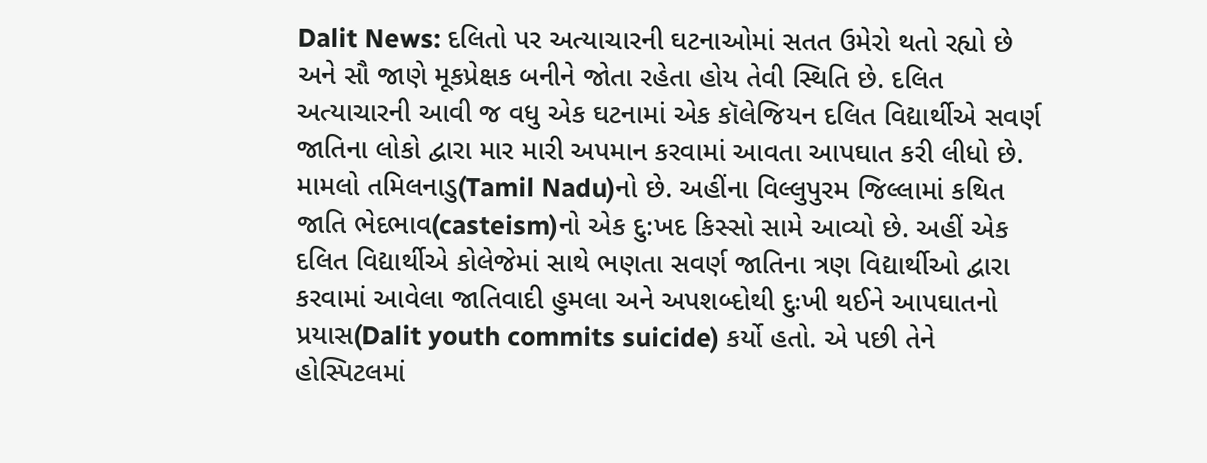Dalit News: દલિતો પર અત્યાચારની ઘટનાઓમાં સતત ઉમેરો થતો રહ્યો છે અને સૌ જાણે મૂકપ્રેક્ષક બનીને જોતા રહેતા હોય તેવી સ્થિતિ છે. દલિત અત્યાચારની આવી જ વધુ એક ઘટનામાં એક કૉલેજિયન દલિત વિદ્યાર્થીએ સવર્ણ જાતિના લોકો દ્વારા માર મારી અપમાન કરવામાં આવતા આપઘાત કરી લીધો છે.
મામલો તમિલનાડુ(Tamil Nadu)નો છે. અહીંના વિલ્લુપુરમ જિલ્લામાં કથિત જાતિ ભેદભાવ(casteism)નો એક દુ:ખદ કિસ્સો સામે આવ્યો છે. અહીં એક દલિત વિદ્યાર્થીએ કોલેજેમાં સાથે ભણતા સવર્ણ જાતિના ત્રણ વિદ્યાર્થીઓ દ્વારા કરવામાં આવેલા જાતિવાદી હુમલા અને અપશબ્દોથી દુઃખી થઈને આપઘાતનો પ્રયાસ(Dalit youth commits suicide) કર્યો હતો. એ પછી તેને હોસ્પિટલમાં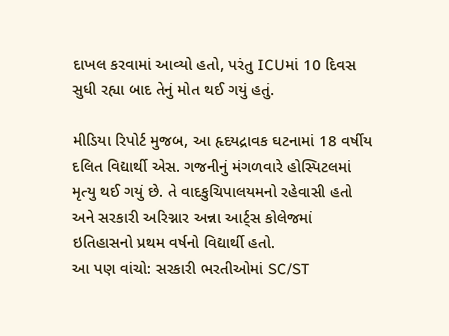દાખલ કરવામાં આવ્યો હતો, પરંતુ ICUમાં 10 દિવસ સુધી રહ્યા બાદ તેનું મોત થઈ ગયું હતું.

મીડિયા રિપોર્ટ મુજબ, આ હૃદયદ્રાવક ઘટનામાં 18 વર્ષીય દલિત વિદ્યાર્થી એસ. ગજનીનું મંગળવારે હોસ્પિટલમાં મૃત્યુ થઈ ગયું છે. તે વાદકુચિપાલયમનો રહેવાસી હતો અને સરકારી અરિગ્નાર અન્ના આર્ટ્સ કોલેજમાં ઇતિહાસનો પ્રથમ વર્ષનો વિદ્યાર્થી હતો.
આ પણ વાંચો: સરકારી ભરતીઓમાં SC/ST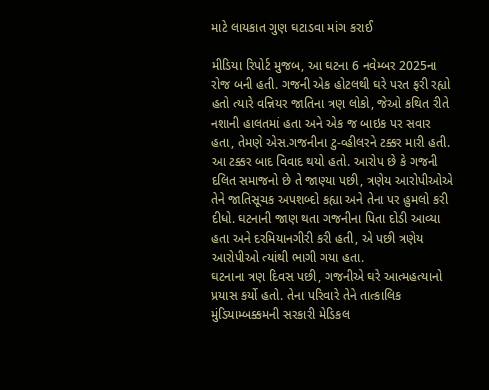માટે લાયકાત ગુણ ઘટાડવા માંગ કરાઈ

મીડિયા રિપોર્ટ મુજબ, આ ઘટના 6 નવેમ્બર 2025ના રોજ બની હતી. ગજની એક હોટલથી ઘરે પરત ફરી રહ્યો હતો ત્યારે વન્નિયર જાતિના ત્રણ લોકો, જેઓ કથિત રીતે નશાની હાલતમાં હતા અને એક જ બાઇક પર સવાર હતા, તેમણે એસ.ગજનીના ટુ-વ્હીલરને ટક્કર મારી હતી.
આ ટક્કર બાદ વિવાદ થયો હતો. આરોપ છે કે ગજની દલિત સમાજનો છે તે જાણ્યા પછી, ત્રણેય આરોપીઓએ તેને જાતિસૂચક અપશબ્દો કહ્યા અને તેના પર હુમલો કરી દીધો. ઘટનાની જાણ થતા ગજનીના પિતા દોડી આવ્યા હતા અને દરમિયાનગીરી કરી હતી, એ પછી ત્રણેય આરોપીઓ ત્યાંથી ભાગી ગયા હતા.
ઘટનાના ત્રણ દિવસ પછી, ગજનીએ ઘરે આત્મહત્યાનો પ્રયાસ કર્યો હતો. તેના પરિવારે તેને તાત્કાલિક મુંડિયામ્બક્કમની સરકારી મેડિકલ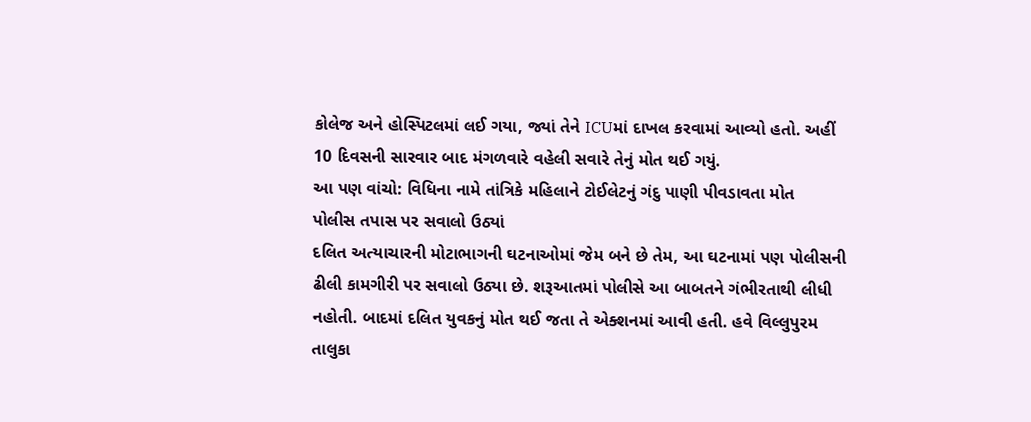કોલેજ અને હોસ્પિટલમાં લઈ ગયા, જ્યાં તેને ICUમાં દાખલ કરવામાં આવ્યો હતો. અહીં 10 દિવસની સારવાર બાદ મંગળવારે વહેલી સવારે તેનું મોત થઈ ગયું.
આ પણ વાંચો: વિધિના નામે તાંત્રિકે મહિલાને ટોઈલેટનું ગંદુ પાણી પીવડાવતા મોત
પોલીસ તપાસ પર સવાલો ઉઠ્યાં
દલિત અત્યાચારની મોટાભાગની ઘટનાઓમાં જેમ બને છે તેમ, આ ઘટનામાં પણ પોલીસની ઢીલી કામગીરી પર સવાલો ઉઠ્યા છે. શરૂઆતમાં પોલીસે આ બાબતને ગંભીરતાથી લીધી નહોતી. બાદમાં દલિત યુવકનું મોત થઈ જતા તે એક્શનમાં આવી હતી. હવે વિલ્લુપુરમ તાલુકા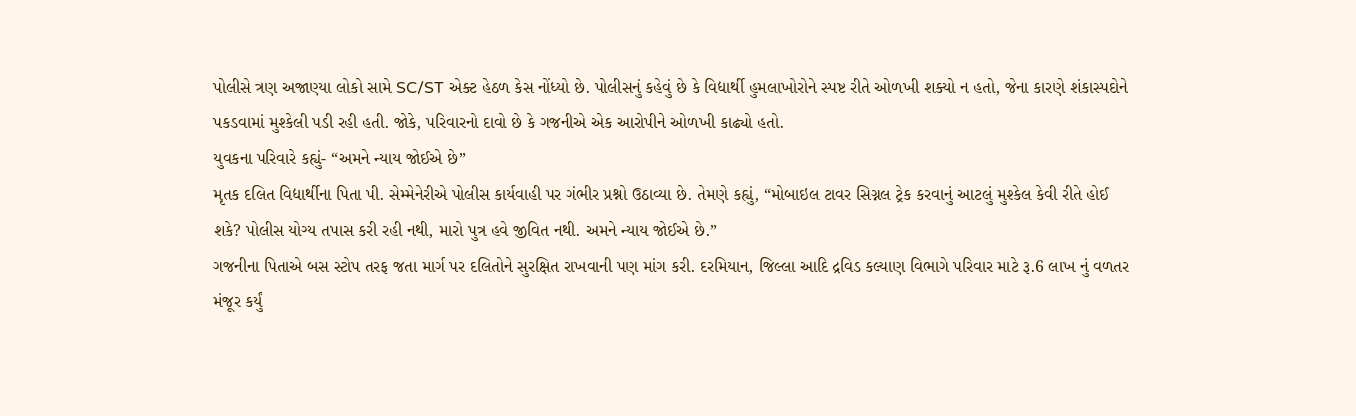પોલીસે ત્રણ અજાણ્યા લોકો સામે SC/ST એક્ટ હેઠળ કેસ નોંધ્યો છે. પોલીસનું કહેવું છે કે વિદ્યાર્થી હુમલાખોરોને સ્પષ્ટ રીતે ઓળખી શક્યો ન હતો, જેના કારણે શંકાસ્પદોને પકડવામાં મુશ્કેલી પડી રહી હતી. જોકે, પરિવારનો દાવો છે કે ગજનીએ એક આરોપીને ઓળખી કાઢ્યો હતો.
યુવકના પરિવારે કહ્યું- “અમને ન્યાય જોઈએ છે”
મૃતક દલિત વિદ્યાર્થીના પિતા પી. સેમ્મેનેરીએ પોલીસ કાર્યવાહી પર ગંભીર પ્રશ્નો ઉઠાવ્યા છે. તેમણે કહ્યું, “મોબાઇલ ટાવર સિગ્નલ ટ્રેક કરવાનું આટલું મુશ્કેલ કેવી રીતે હોઈ શકે? પોલીસ યોગ્ય તપાસ કરી રહી નથી, મારો પુત્ર હવે જીવિત નથી. અમને ન્યાય જોઈએ છે.”
ગજનીના પિતાએ બસ સ્ટોપ તરફ જતા માર્ગ પર દલિતોને સુરક્ષિત રાખવાની પણ માંગ કરી. દરમિયાન, જિલ્લા આદિ દ્રવિડ કલ્યાણ વિભાગે પરિવાર માટે રૂ.6 લાખ નું વળતર મંજૂર કર્યું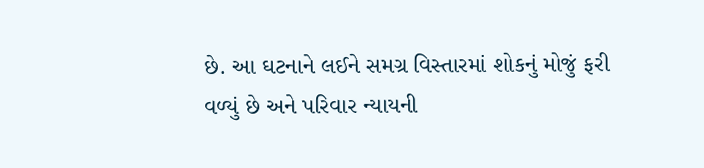છે. આ ઘટનાને લઈને સમગ્ર વિસ્તારમાં શોકનું મોજું ફરી વળ્યું છે અને પરિવાર ન્યાયની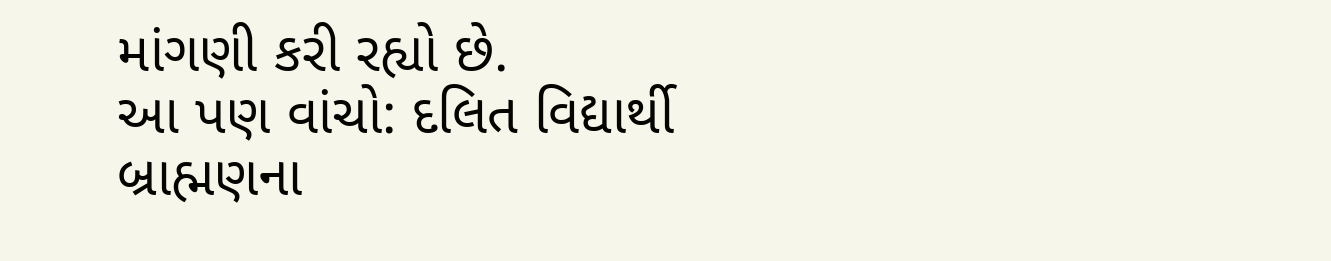માંગણી કરી રહ્યો છે.
આ પણ વાંચો: દલિત વિદ્યાર્થી બ્રાહ્મણના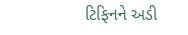ટિફિનને અડી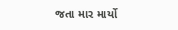જતા માર માર્યો